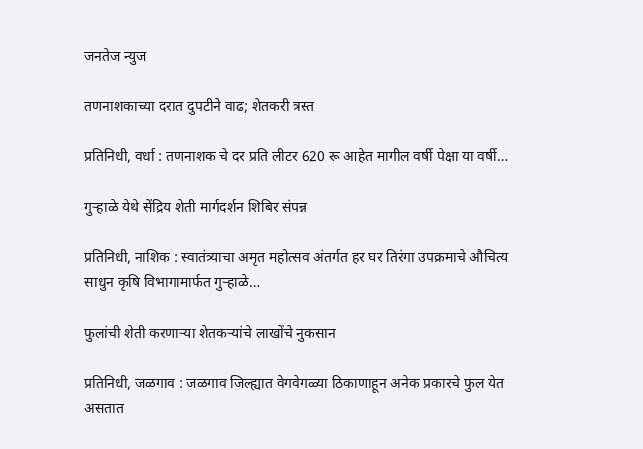जनतेज न्युज

तणनाशकाच्या दरात दुपटीने वाढ; शेतकरी त्रस्त

प्रतिनिधी, वर्धा : तणनाशक चे दर प्रति लीटर 620 रू आहेत मागील वर्षी पेक्षा या वर्षी…

गुऱ्हाळे येथे सेंद्रिय शेती मार्गदर्शन शिबिर संपन्न

प्रतिनिधी, नाशिक : स्वातंत्र्याचा अमृत महोत्सव अंतर्गत हर घर तिरंगा उपक्रमाचे औचित्य साधुन कृषि विभागामार्फत गुऱ्हाळे…

फुलांची शेती करणाऱ्या शेतकऱ्यांचे लाखोंचे नुकसान

प्रतिनिधी, जळगाव : जळगाव जिल्ह्यात वेगवेगळ्या ठिकाणाहून अनेक प्रकारचे फुल येत असतात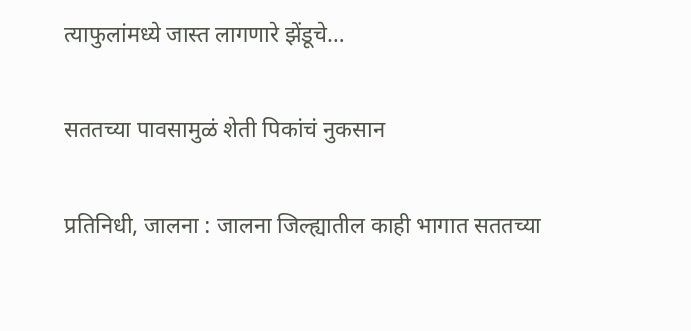त्याफुलांमध्ये जास्त लागणारे झेंडूचे…

सततच्या पावसामुळं शेती पिकांचं नुकसान

प्रतिनिधी, जालना : जालना जिल्ह्यातील काही भागात सततच्या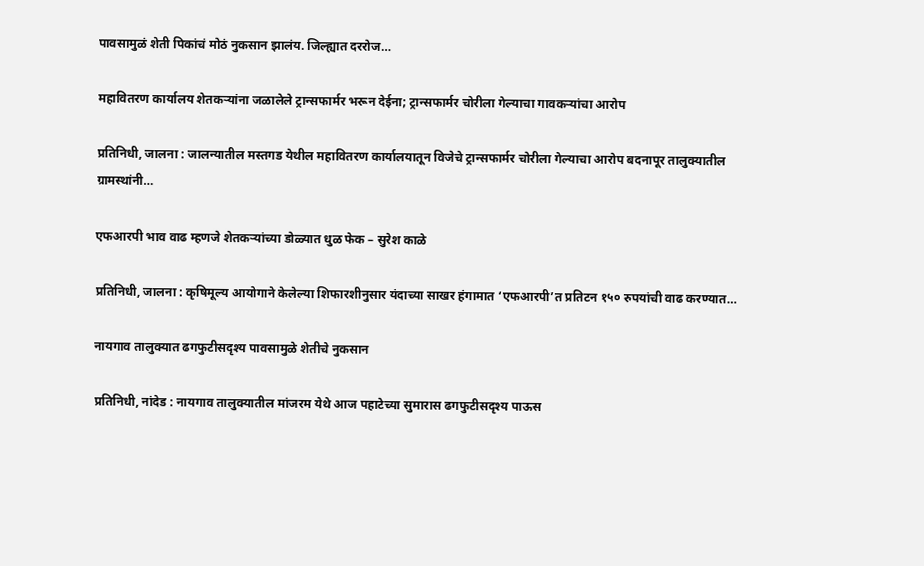पावसामुळं शेती पिकांचं मोठं नुकसान झालंय. जिल्ह्यात दररोज…

महावितरण कार्यालय शेतकऱ्यांना जळालेले ट्रान्सफार्मर भरून देईना; ट्रान्सफार्मर चोरीला गेल्याचा गावकऱ्यांचा आरोप

प्रतिनिधी, जालना : जालन्यातील मस्तगड येथील महावितरण कार्यालयातून विजेचे ट्रान्सफार्मर चोरीला गेल्याचा आरोप बदनापूर तालुक्यातील ग्रामस्थांनी…

एफआरपी भाव वाढ म्हणजे शेतकऱ्यांच्या डोळ्यात धुळ फेक – सुरेश काळे

प्रतिनिधी, जालना : कृषिमूल्य आयोगाने केलेल्या शिफारशीनुसार यंदाच्या साखर हंगामात ‘एफआरपी’त प्रतिटन १५० रुपयांची वाढ करण्यात…

नायगाव तालुक्यात ढगफुटीसदृश्य पावसामुळे शेतीचे नुकसान

प्रतिनिधी, नांदेड : नायगाव तालुक्यातील मांजरम येथे आज पहाटेच्या सुमारास ढगफुटीसदृश्य पाऊस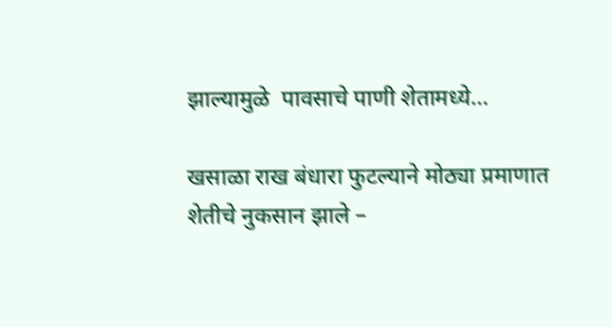झाल्यामुळे  पावसाचे पाणी शेतामध्ये…

खसाळा राख बंधारा फुटल्याने मोठ्या प्रमाणात शेतीचे नुकसान झाले –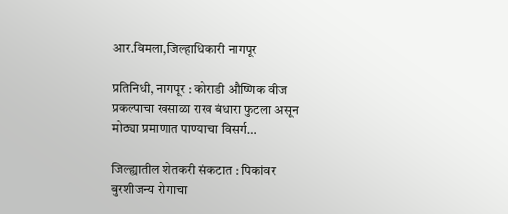आर.विमला,जिल्हाधिकारी नागपूर

प्रतिनिधी, नागपूर : कोराडी औष्णिक वीज प्रकल्पाचा खसाळा राख बंधारा फुटला असून मोठ्या प्रमाणात पाण्याचा विसर्ग…

जिल्ह्यातील शेतकरी संकटात : पिकांवर बुरशीजन्य रोगाचा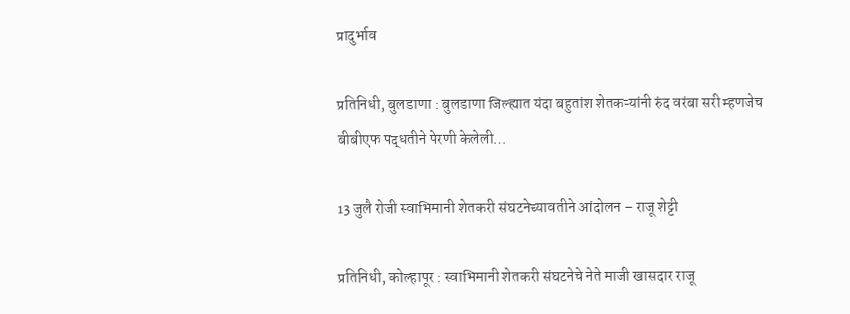प्रादुर्भाव

प्रतिनिधी, बुलडाणा : बुलडाणा जिल्ह्यात यंदा बहुतांश शेतकऱ्यांनी रुंद वरंबा सरी म्हणजेच बीबीएफ पद्धतीने पेरणी केलेली…

13 जुलै रोजी स्वाभिमानी शेतकरी संघटनेच्यावतीने आंदोलन – राजू शेट्टी

प्रतिनिधी, कोल्हापूर : स्वाभिमानी शेतकरी संघटनेचे नेते माजी खासदार राजू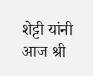शेट्टी यांनी आज श्री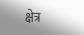क्षेत्र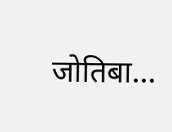जोतिबा…